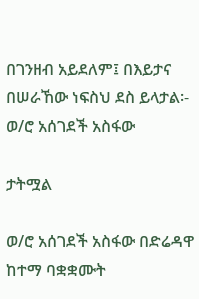በገንዘብ አይደለም፤ በእይታና በሠራኸው ነፍስህ ደስ ይላታል፡- ወ/ሮ አሰገደች አስፋው

ታትሟል

ወ/ሮ አሰገደች አስፋው በድሬዳዋ ከተማ ባቋቋሙት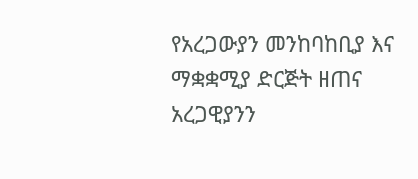የአረጋውያን መንከባከቢያ እና ማቋቋሚያ ድርጅት ዘጠና አረጋዊያንን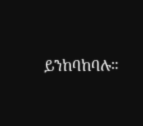ይንከባከባሉ።